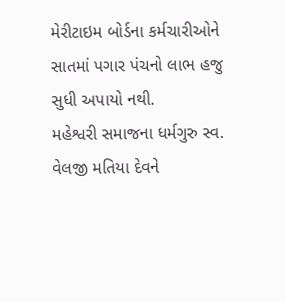મેરીટાઇમ બોર્ડના કર્મચારીઓને સાતમાં પગાર પંચનો લાભ હજુ સુધી અપાયો નથી.
મહેશ્વરી સમાજના ધર્મગુરુ સ્વ. વેલજી મતિયા દેવને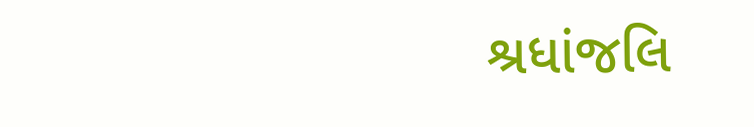શ્રધાંજલિ